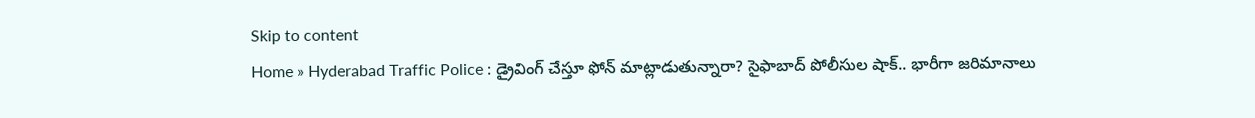Skip to content
Home » Hyderabad Traffic Police : డ్రైవింగ్ చేస్తూ ఫోన్ మాట్లాడుతున్నారా? సైఫాబాద్ పోలీసుల షాక్.. భారీగా జరిమానాలు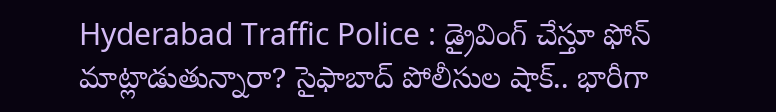Hyderabad Traffic Police : డ్రైవింగ్ చేస్తూ ఫోన్ మాట్లాడుతున్నారా? సైఫాబాద్ పోలీసుల షాక్.. భారీగా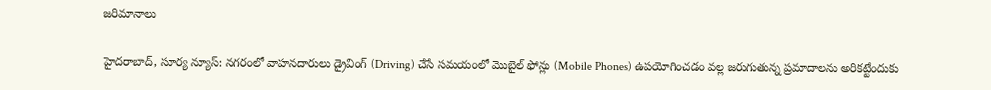జరిమానాలు

హైదరాబాద్, సూర్య న్యూస్: నగరంలో వాహనదారులు డ్రైవింగ్ (Driving) చేసే సమయంలో మొబైల్ ఫోన్లు (Mobile Phones) ఉపయోగించడం వల్ల జరుగుతున్న ప్రమాదాలను అరికట్టేందుకు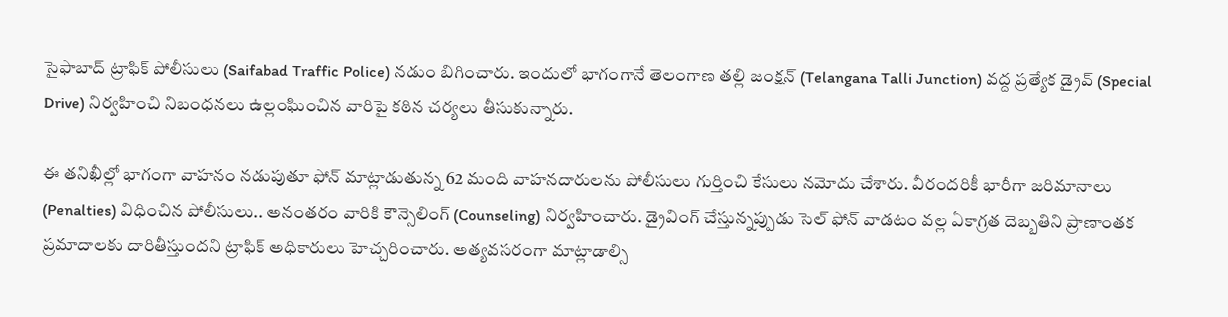సైఫాబాద్ ట్రాఫిక్ పోలీసులు (Saifabad Traffic Police) నడుం బిగించారు. ఇందులో భాగంగానే తెలంగాణ తల్లి జంక్షన్ (Telangana Talli Junction) వద్ద ప్రత్యేక డ్రైవ్ (Special Drive) నిర్వహించి నిబంధనలు ఉల్లంఘించిన వారిపై కఠిన చర్యలు తీసుకున్నారు.

ఈ తనిఖీల్లో భాగంగా వాహనం నడుపుతూ ఫోన్ మాట్లాడుతున్న 62 మంది వాహనదారులను పోలీసులు గుర్తించి కేసులు నమోదు చేశారు. వీరందరికీ భారీగా జరిమానాలు (Penalties) విధించిన పోలీసులు.. అనంతరం వారికి కౌన్సెలింగ్ (Counseling) నిర్వహించారు. డ్రైవింగ్ చేస్తున్నప్పుడు సెల్ ఫోన్ వాడటం వల్ల ఏకాగ్రత దెబ్బతిని ప్రాణాంతక ప్రమాదాలకు దారితీస్తుందని ట్రాఫిక్ అధికారులు హెచ్చరించారు. అత్యవసరంగా మాట్లాడాల్సి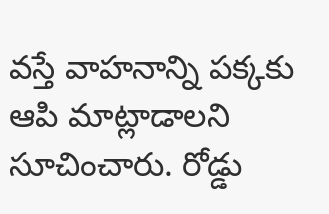వస్తే వాహనాన్ని పక్కకు ఆపి మాట్లాడాలని సూచించారు. రోడ్డు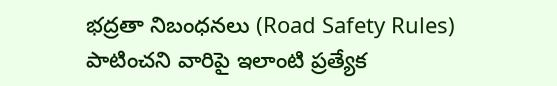భద్రతా నిబంధనలు (Road Safety Rules) పాటించని వారిపై ఇలాంటి ప్రత్యేక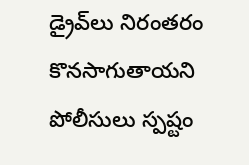డ్రైవ్‌లు నిరంతరం కొనసాగుతాయని పోలీసులు స్పష్టం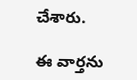చేశారు.

ఈ వార్తను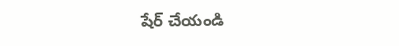షేర్ చేయండి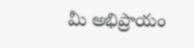మీ అభిప్రాయం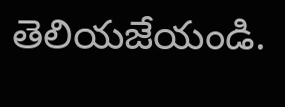తెలియజేయండి.